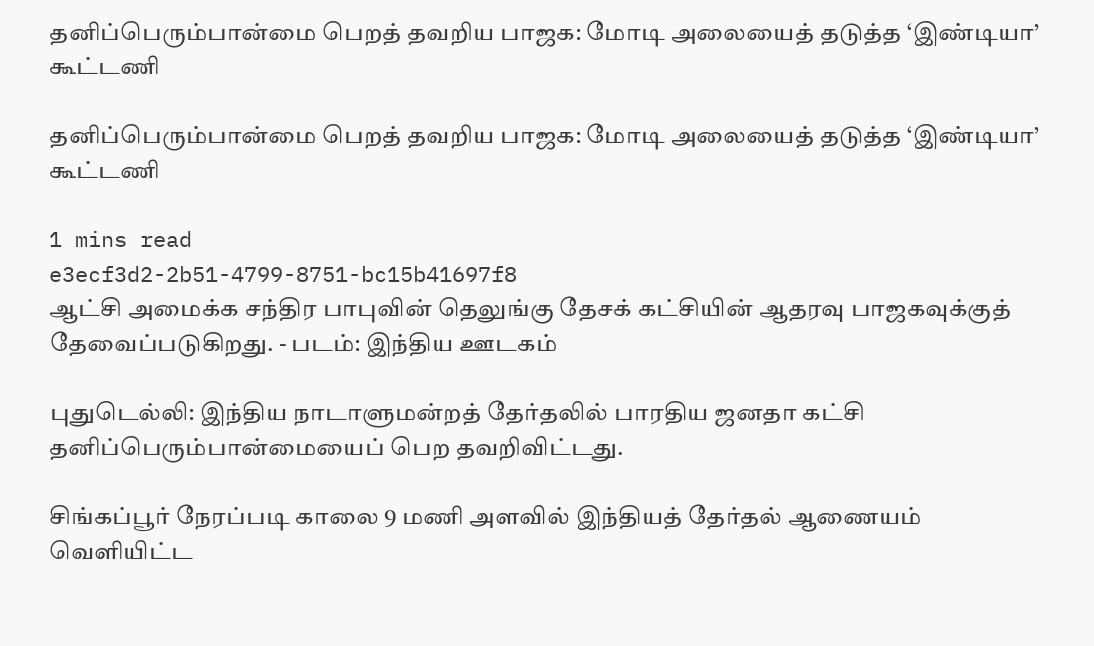தனிப்பெரும்பான்மை பெறத் தவறிய பாஜக: மோடி அலையைத் தடுத்த ‘இண்டியா’ கூட்டணி

தனிப்பெரும்பான்மை பெறத் தவறிய பாஜக: மோடி அலையைத் தடுத்த ‘இண்டியா’ கூட்டணி

1 mins read
e3ecf3d2-2b51-4799-8751-bc15b41697f8
ஆட்சி அமைக்க சந்திர பாபுவின் தெலுங்கு தேசக் கட்சியின் ஆதரவு பாஜகவுக்குத் தேவைப்படுகிறது. - படம்: இந்திய ஊடகம்

புதுடெல்லி: இந்திய நாடாளுமன்றத் தேர்தலில் பாரதிய ஜனதா கட்சி தனிப்பெரும்பான்மையைப் பெற தவறிவிட்டது.

சிங்கப்பூர் நேரப்படி காலை 9 மணி அளவில் இந்தியத் தேர்தல் ஆணையம் வெளியிட்ட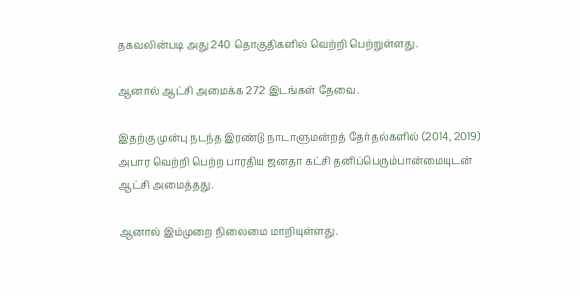தகவலின்படி அது 240 தொகுதிகளில் வெற்றி பெற்றுள்ளது.

ஆனால் ஆட்சி அமைக்க 272 இடங்கள் தேவை.

இதற்கு முன்பு நடந்த இரண்டு நாடாளுமன்றத் தேர்தல்களில் (2014, 2019) அபார வெற்றி பெற்ற பாரதிய ஜனதா கட்சி தனிப்பெரும்பான்மையுடன் ஆட்சி அமைத்தது.

ஆனால் இம்முறை நிலைமை மாறியுள்ளது.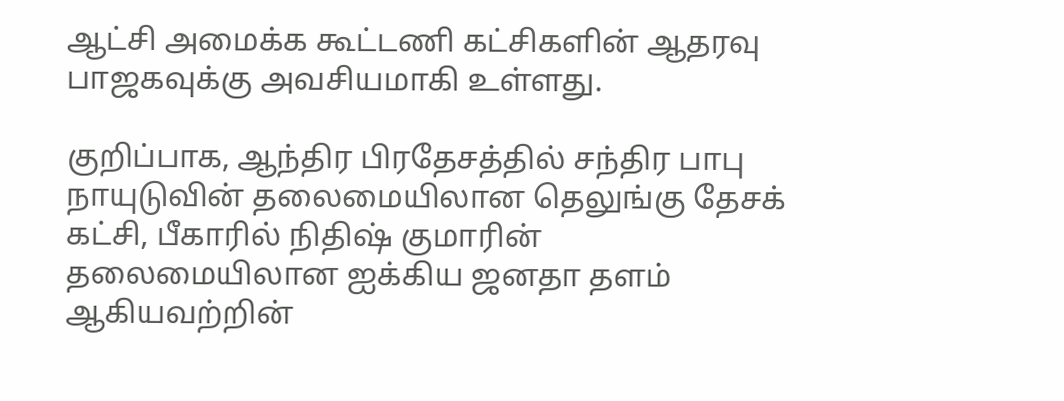ஆட்சி அமைக்க கூட்டணி கட்சிகளின் ஆதரவு பாஜகவுக்கு அவசியமாகி உள்ளது.

குறிப்பாக, ஆந்திர பிரதேசத்தில் சந்திர பாபு நாயுடுவின் தலைமையிலான தெலுங்கு தேசக் கட்சி, பீகாரில் நிதிஷ் குமாரின் தலைமையிலான ஐக்கிய ஜனதா தளம் ஆகியவற்றின்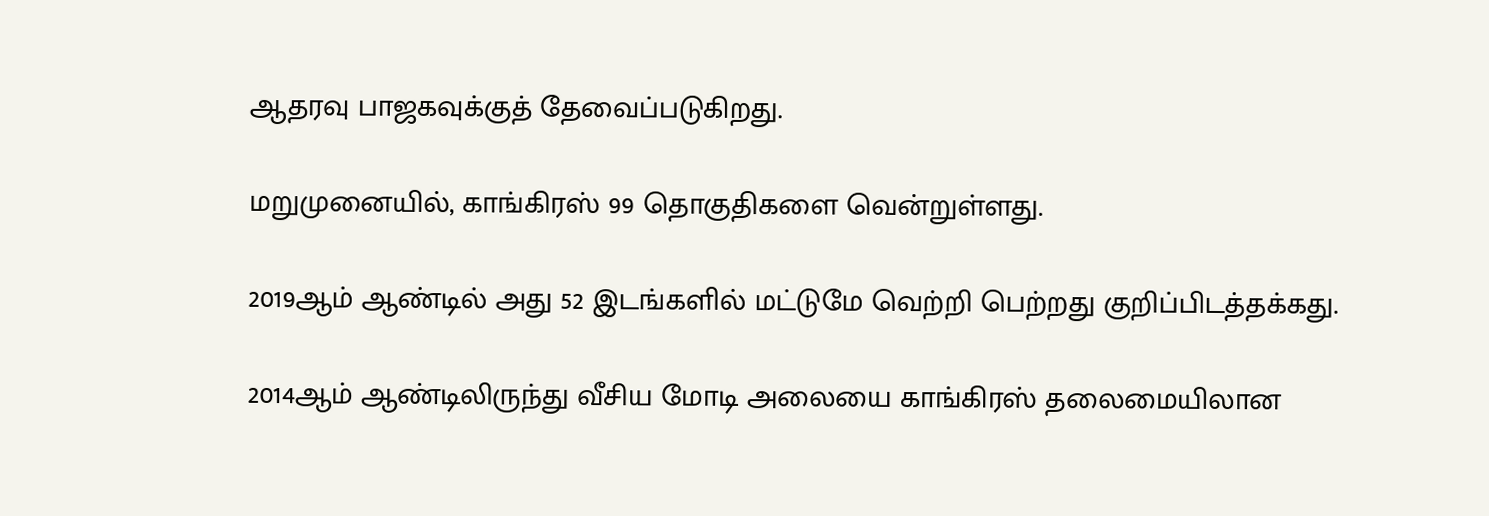ஆதரவு பாஜகவுக்குத் தேவைப்படுகிறது.

மறுமுனையில், காங்கிரஸ் 99 தொகுதிகளை வென்றுள்ளது.

2019ஆம் ஆண்டில் அது 52 இடங்களில் மட்டுமே வெற்றி பெற்றது குறிப்பிடத்தக்கது.

2014ஆம் ஆண்டிலிருந்து வீசிய மோடி அலையை காங்கிரஸ் தலைமையிலான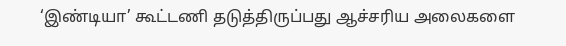‘இண்டியா’ கூட்டணி தடுத்திருப்பது ஆச்சரிய அலைகளை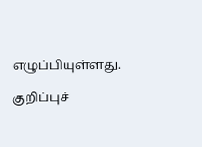எழுப்பியுள்ளது.

குறிப்புச்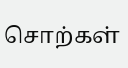சொற்கள்